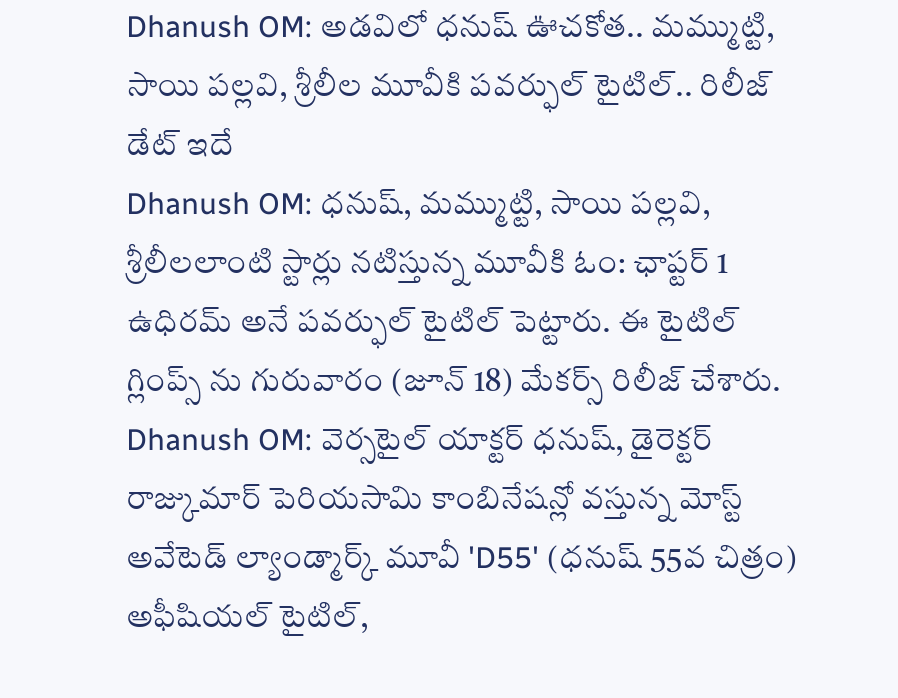Dhanush OM: అడవిలో ధనుష్ ఊచకోత.. మమ్ముట్టి, సాయి పల్లవి, శ్రీలీల మూవీకి పవర్ఫుల్ టైటిల్.. రిలీజ్ డేట్ ఇదే
Dhanush OM: ధనుష్, మమ్ముట్టి, సాయి పల్లవి, శ్రీలీలలాంటి స్టార్లు నటిస్తున్న మూవీకి ఓం: ఛాప్టర్ 1 ఉధిరమ్ అనే పవర్ఫుల్ టైటిల్ పెట్టారు. ఈ టైటిల్ గ్లింప్స్ ను గురువారం (జూన్ 18) మేకర్స్ రిలీజ్ చేశారు.
Dhanush OM: వెర్సటైల్ యాక్టర్ ధనుష్, డైరెక్టర్ రాజ్కుమార్ పెరియసామి కాంబినేషన్లో వస్తున్న మోస్ట్ అవేటెడ్ ల్యాండ్మార్క్ మూవీ 'D55' (ధనుష్ 55వ చిత్రం) అఫీషియల్ టైటిల్,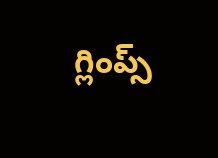గ్లింప్స్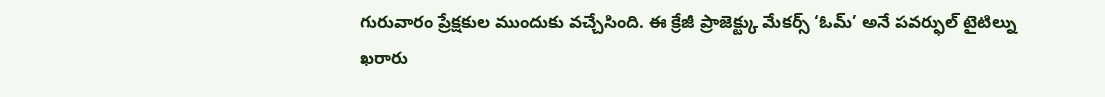గురువారం ప్రేక్షకుల ముందుకు వచ్చేసింది. ఈ క్రేజీ ప్రాజెక్ట్కు మేకర్స్ ‘ఓమ్’ అనే పవర్ఫుల్ టైటిల్ను ఖరారు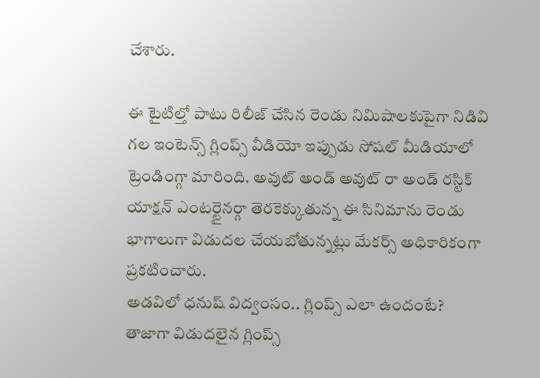చేశారు.

ఈ టైటిల్తో పాటు రిలీజ్ చేసిన రెండు నిమిషాలకుపైగా నిడివి గల ఇంటెన్స్ గ్లింప్స్ వీడియో ఇప్పుడు సోషల్ మీడియాలో ట్రెండింగ్గా మారింది. అవుట్ అండ్ అవుట్ రా అండ్ రస్టిక్ యాక్షన్ ఎంటర్టైనర్గా తెరకెక్కుతున్న ఈ సినిమాను రెండు భాగాలుగా విడుదల చేయబోతున్నట్లు మేకర్స్ అధికారికంగా ప్రకటించారు.
అడవిలో ధనుష్ విద్వంసం.. గ్లింప్స్ ఎలా ఉందంటే?
తాజాగా విడుదలైన గ్లింప్స్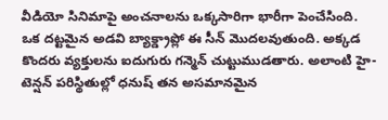వీడియో సినిమాపై అంచనాలను ఒక్కసారిగా భారీగా పెంచేసింది. ఒక దట్టమైన అడవి బ్యాక్డ్రాప్లో ఈ సీన్ మొదలవుతుంది. అక్కడ కొందరు వ్యక్తులను ఐదుగురు గన్మెన్ చుట్టుముడతారు. అలాంటి హై-టెన్షన్ పరిస్థితుల్లో ధనుష్ తన అసమానమైన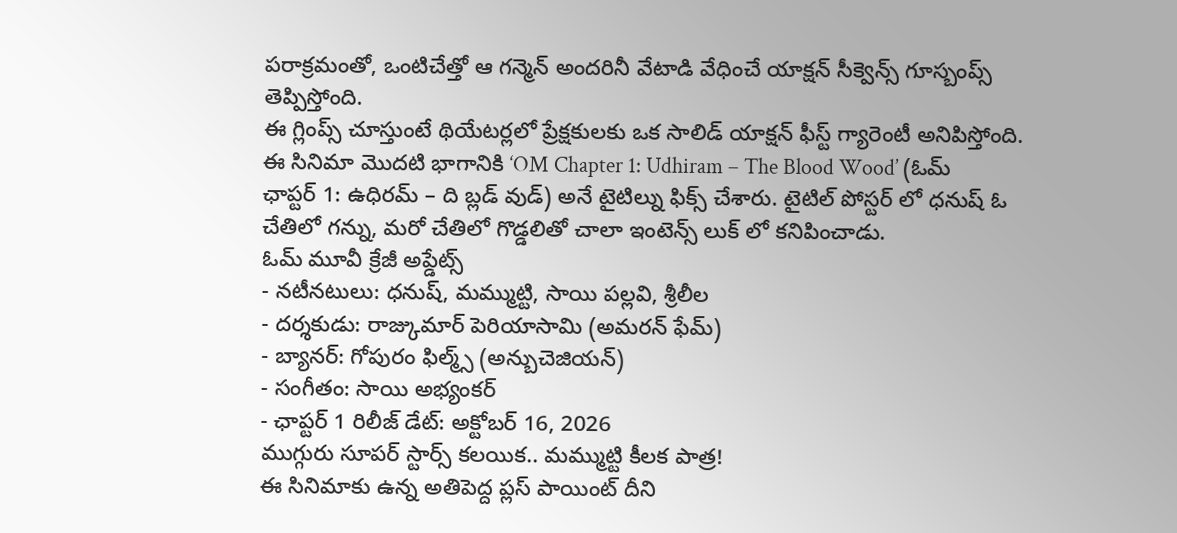పరాక్రమంతో, ఒంటిచేత్తో ఆ గన్మెన్ అందరినీ వేటాడి వేధించే యాక్షన్ సీక్వెన్స్ గూస్బంప్స్ తెప్పిస్తోంది.
ఈ గ్లింప్స్ చూస్తుంటే థియేటర్లలో ప్రేక్షకులకు ఒక సాలిడ్ యాక్షన్ ఫీస్ట్ గ్యారెంటీ అనిపిస్తోంది. ఈ సినిమా మొదటి భాగానికి ‘OM Chapter 1: Udhiram – The Blood Wood’ (ఓమ్ ఛాప్టర్ 1: ఉధిరమ్ – ది బ్లడ్ వుడ్) అనే టైటిల్ను ఫిక్స్ చేశారు. టైటిల్ పోస్టర్ లో ధనుష్ ఓ చేతిలో గన్ను, మరో చేతిలో గొడ్డలితో చాలా ఇంటెన్స్ లుక్ లో కనిపించాడు.
ఓమ్ మూవీ క్రేజీ అప్డేట్స్
- నటీనటులు: ధనుష్, మమ్ముట్టి, సాయి పల్లవి, శ్రీలీల
- దర్శకుడు: రాజ్కుమార్ పెరియాసామి (అమరన్ ఫేమ్)
- బ్యానర్: గోపురం ఫిల్మ్స్ (అన్బుచెజియన్)
- సంగీతం: సాయి అభ్యంకర్
- ఛాప్టర్ 1 రిలీజ్ డేట్: అక్టోబర్ 16, 2026
ముగ్గురు సూపర్ స్టార్స్ కలయిక.. మమ్ముట్టి కీలక పాత్ర!
ఈ సినిమాకు ఉన్న అతిపెద్ద ప్లస్ పాయింట్ దీని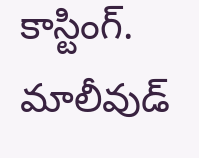కాస్టింగ్. మాలీవుడ్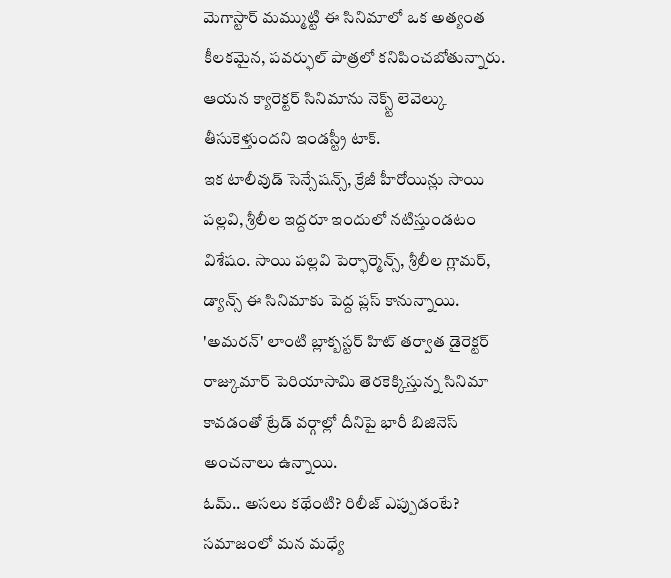మెగాస్టార్ మమ్ముట్టి ఈ సినిమాలో ఒక అత్యంత కీలకమైన, పవర్ఫుల్ పాత్రలో కనిపించబోతున్నారు. ఆయన క్యారెక్టర్ సినిమాను నెక్స్ట్ లెవెల్కు తీసుకెళ్తుందని ఇండస్ట్రీ టాక్.
ఇక టాలీవుడ్ సెన్సేషన్స్, క్రేజీ హీరోయిన్లు సాయి పల్లవి, శ్రీలీల ఇద్దరూ ఇందులో నటిస్తుండటం విశేషం. సాయి పల్లవి పెర్ఫార్మెన్స్, శ్రీలీల గ్లామర్, డ్యాన్స్ ఈ సినిమాకు పెద్ద ప్లస్ కానున్నాయి. 'అమరన్' లాంటి బ్లాక్బస్టర్ హిట్ తర్వాత డైరెక్టర్ రాజ్కుమార్ పెరియాసామి తెరకెక్కిస్తున్న సినిమా కావడంతో ట్రేడ్ వర్గాల్లో దీనిపై భారీ బిజినెస్ అంచనాలు ఉన్నాయి.
ఓమ్.. అసలు కథేంటి? రిలీజ్ ఎప్పుడంటే?
సమాజంలో మన మధ్యే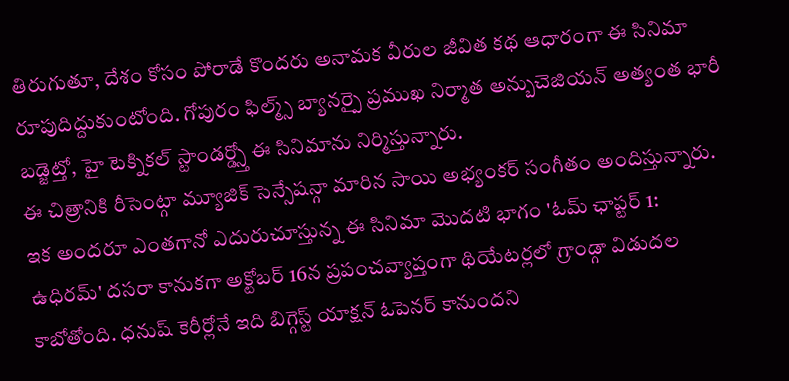తిరుగుతూ, దేశం కోసం పోరాడే కొందరు అనామక వీరుల జీవిత కథ ఆధారంగా ఈ సినిమా రూపుదిద్దుకుంటోంది. గోపురం ఫిల్మ్స్ బ్యానర్పై ప్రముఖ నిర్మాత అన్బుచెజియన్ అత్యంత భారీ బడ్జెట్తో, హై టెక్నికల్ స్టాండర్డ్స్తో ఈ సినిమాను నిర్మిస్తున్నారు.
ఈ చిత్రానికి రీసెంట్గా మ్యూజిక్ సెన్సేషన్గా మారిన సాయి అభ్యంకర్ సంగీతం అందిస్తున్నారు. ఇక అందరూ ఎంతగానో ఎదురుచూస్తున్న ఈ సినిమా మొదటి భాగం 'ఓమ్ ఛాప్టర్ 1: ఉధిరమ్' దసరా కానుకగా అక్టోబర్ 16న ప్రపంచవ్యాప్తంగా థియేటర్లలో గ్రాండ్గా విడుదల కాబోతోంది. ధనుష్ కెరీర్లోనే ఇది బిగ్గెస్ట్ యాక్షన్ ఓపెనర్ కానుందని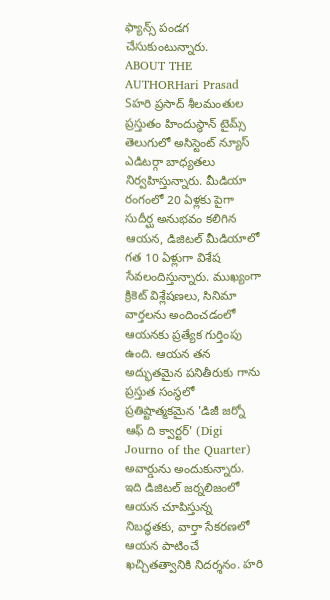ఫ్యాన్స్ పండగ చేసుకుంటున్నారు.
ABOUT THE AUTHORHari Prasad Sహరి ప్రసాద్ శీలమంతుల ప్రస్తుతం హిందుస్థాన్ టైమ్స్ తెలుగులో అసిస్టెంట్ న్యూస్ ఎడిటర్గా బాధ్యతలు నిర్వహిస్తున్నారు. మీడియా రంగంలో 20 ఏళ్లకు పైగా సుదీర్ఘ అనుభవం కలిగిన ఆయన, డిజిటల్ మీడియాలో గత 10 ఏళ్లుగా విశేష సేవలందిస్తున్నారు. ముఖ్యంగా క్రికెట్ విశ్లేషణలు, సినిమా వార్తలను అందించడంలో ఆయనకు ప్రత్యేక గుర్తింపు ఉంది. ఆయన తన అద్భుతమైన పనితీరుకు గాను ప్రస్తుత సంస్థలో ప్రతిష్టాత్మకమైన 'డిజీ జర్నో ఆఫ్ ది క్వార్టర్' (Digi Journo of the Quarter) అవార్డును అందుకున్నారు. ఇది డిజిటల్ జర్నలిజంలో ఆయన చూపిస్తున్న నిబద్ధతకు, వార్తా సేకరణలో ఆయన పాటించే ఖచ్చితత్వానికి నిదర్శనం. హరి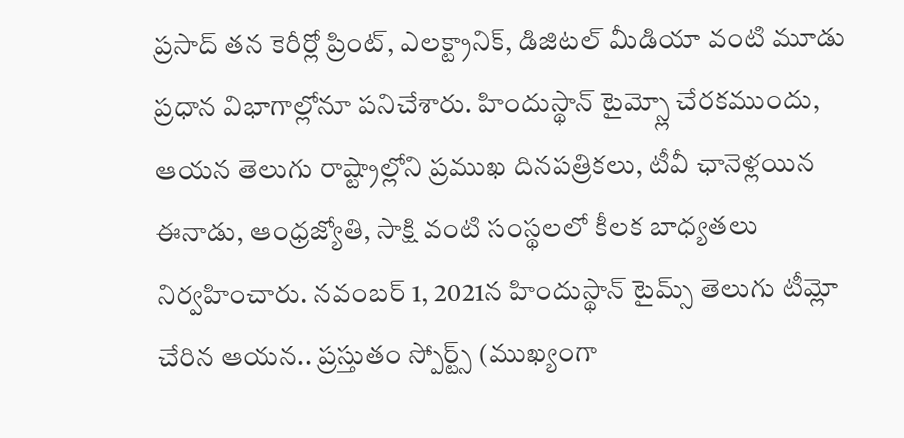ప్రసాద్ తన కెరీర్లో ప్రింట్, ఎలక్ట్రానిక్, డిజిటల్ మీడియా వంటి మూడు ప్రధాన విభాగాల్లోనూ పనిచేశారు. హిందుస్థాన్ టైమ్స్లో చేరకముందు, ఆయన తెలుగు రాష్ట్రాల్లోని ప్రముఖ దినపత్రికలు, టీవీ ఛానెళ్లయిన ఈనాడు, ఆంధ్రజ్యోతి, సాక్షి వంటి సంస్థలలో కీలక బాధ్యతలు నిర్వహించారు. నవంబర్ 1, 2021న హిందుస్థాన్ టైమ్స్ తెలుగు టీమ్లో చేరిన ఆయన.. ప్రస్తుతం స్పోర్ట్స్ (ముఖ్యంగా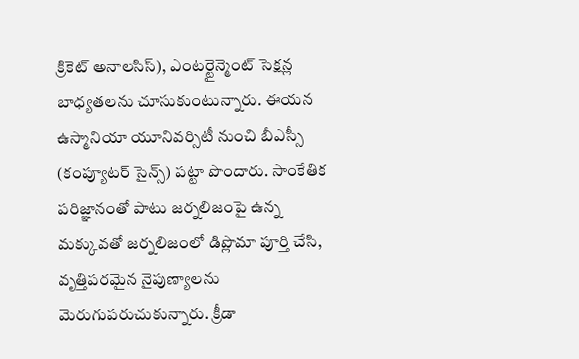క్రికెట్ అనాలసిస్), ఎంటర్టైన్మెంట్ సెక్షన్ల బాధ్యతలను చూసుకుంటున్నారు. ఈయన ఉస్మానియా యూనివర్సిటీ నుంచి బీఎస్సీ (కంప్యూటర్ సైన్స్) పట్టా పొందారు. సాంకేతిక పరిజ్ఞానంతో పాటు జర్నలిజంపై ఉన్న మక్కువతో జర్నలిజంలో డిప్లొమా పూర్తి చేసి, వృత్తిపరమైన నైపుణ్యాలను మెరుగుపరుచుకున్నారు. క్రీడా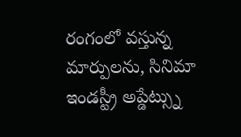రంగంలో వస్తున్న మార్పులను, సినిమా ఇండస్ట్రీ అప్డేట్స్ను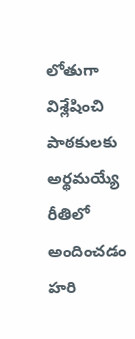లోతుగా విశ్లేషించి పాఠకులకు అర్థమయ్యే రీతిలో అందించడం హరి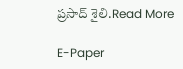ప్రసాద్ శైలి.Read More

E-Paper